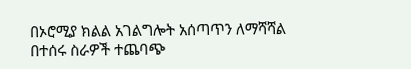በኦሮሚያ ክልል አገልግሎት አሰጣጥን ለማሻሻል በተሰሩ ስራዎች ተጨባጭ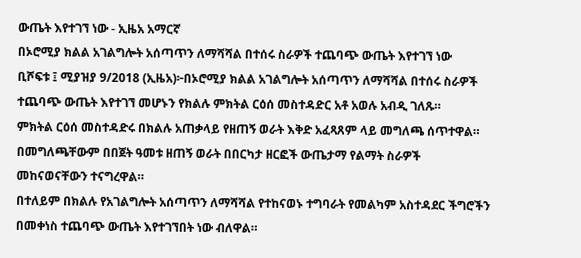ውጤት እየተገኘ ነው - ኢዜአ አማርኛ
በኦሮሚያ ክልል አገልግሎት አሰጣጥን ለማሻሻል በተሰሩ ስራዎች ተጨባጭ ውጤት እየተገኘ ነው
ቢሾፍቱ ፤ ሚያዝያ 9/2018 (ኢዜአ)፦በኦሮሚያ ክልል አገልግሎት አሰጣጥን ለማሻሻል በተሰሩ ስራዎች ተጨባጭ ውጤት እየተገኘ መሆኑን የክልሉ ምክትል ርዕሰ መስተዳድር አቶ አወሉ አብዲ ገለጹ።
ምክትል ርዕሰ መስተዳድሩ በክልሉ አጠቃላይ የዘጠኝ ወራት እቅድ አፈጻጸም ላይ መግለጫ ሰጥተዋል።
በመግለጫቸውም በበጀት ዓመቱ ዘጠኝ ወራት በበርካታ ዘርፎች ውጤታማ የልማት ስራዎች መከናወናቸውን ተናግረዋል።
በተለይም በክልሉ የአገልግሎት አሰጣጥን ለማሻሻል የተከናወኑ ተግባራት የመልካም አስተዳደር ችግሮችን በመቀነስ ተጨባጭ ውጤት እየተገኘበት ነው ብለዋል።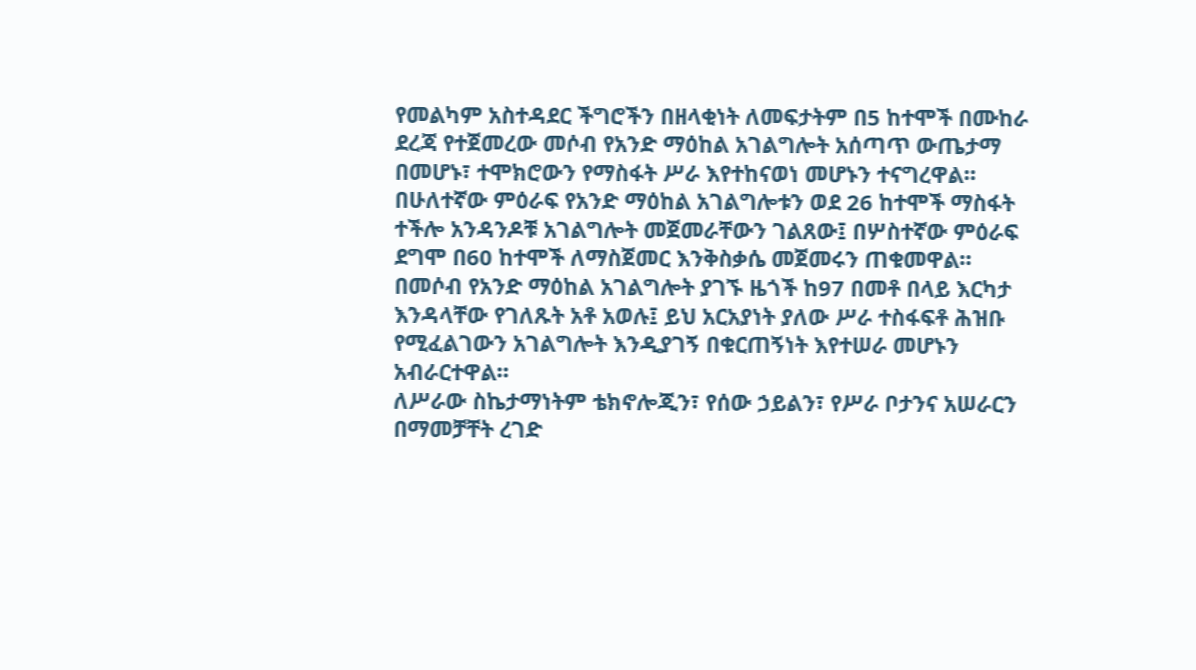የመልካም አስተዳደር ችግሮችን በዘላቂነት ለመፍታትም በ5 ከተሞች በሙከራ ደረጃ የተጀመረው መሶብ የአንድ ማዕከል አገልግሎት አሰጣጥ ውጤታማ በመሆኑ፣ ተሞክሮውን የማስፋት ሥራ እየተከናወነ መሆኑን ተናግረዋል።
በሁለተኛው ምዕራፍ የአንድ ማዕከል አገልግሎቱን ወደ 26 ከተሞች ማስፋት ተችሎ አንዳንዶቹ አገልግሎት መጀመራቸውን ገልጸው፤ በሦስተኛው ምዕራፍ ደግሞ በ60 ከተሞች ለማስጀመር እንቅስቃሴ መጀመሩን ጠቁመዋል።
በመሶብ የአንድ ማዕከል አገልግሎት ያገኙ ዜጎች ከ97 በመቶ በላይ እርካታ እንዳላቸው የገለጹት አቶ አወሉ፤ ይህ አርአያነት ያለው ሥራ ተስፋፍቶ ሕዝቡ የሚፈልገውን አገልግሎት እንዲያገኝ በቁርጠኝነት እየተሠራ መሆኑን አብራርተዋል።
ለሥራው ስኬታማነትም ቴክኖሎጂን፣ የሰው ኃይልን፣ የሥራ ቦታንና አሠራርን በማመቻቸት ረገድ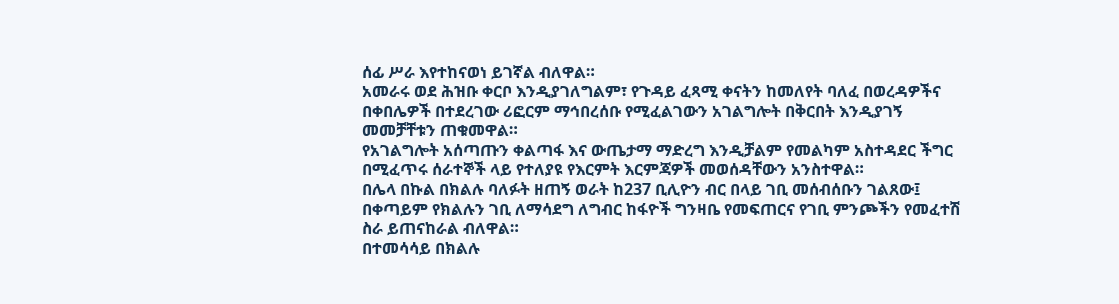ሰፊ ሥራ እየተከናወነ ይገኛል ብለዋል።
አመራሩ ወደ ሕዝቡ ቀርቦ እንዲያገለግልም፣ የጉዳይ ፈጻሚ ቀናትን ከመለየት ባለፈ በወረዳዎችና በቀበሌዎች በተደረገው ሪፎርም ማኅበረሰቡ የሚፈልገውን አገልግሎት በቅርበት እንዲያገኝ መመቻቸቱን ጠቁመዋል።
የአገልግሎት አሰጣጡን ቀልጣፋ እና ውጤታማ ማድረግ እንዲቻልም የመልካም አስተዳደር ችግር በሚፈጥሩ ሰራተኞች ላይ የተለያዩ የእርምት እርምጃዎች መወሰዳቸውን አንስተዋል።
በሌላ በኩል በክልሉ ባለፉት ዘጠኝ ወራት ከ237 ቢሊዮን ብር በላይ ገቢ መሰብሰቡን ገልጸው፤ በቀጣይም የክልሉን ገቢ ለማሳደግ ለግብር ከፋዮች ግንዛቤ የመፍጠርና የገቢ ምንጮችን የመፈተሽ ስራ ይጠናከራል ብለዋል።
በተመሳሳይ በክልሉ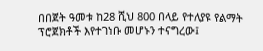በበጀት ዓመቱ ከ28 ሺህ 800 በላይ የተለያዩ የልማት ፕሮጀክቶች እየተገነቡ መሆኑን ተናግረው፤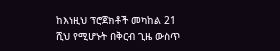ከእነዚህ ፕሮጀክቶች መካከል 21 ሺህ የሚሆኑት በቅርብ ጊዜ ውስጥ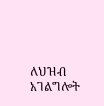ለህዝብ አገልግሎት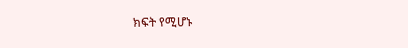ክፍት የሚሆኑ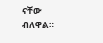ናቸው ብለዋል።